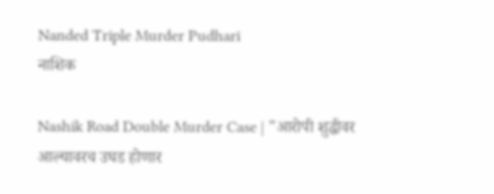Nanded Triple Murder Pudhari
नाशिक

Nashik Road Double Murder Case | "आरोपी शुद्धीवर आल्यावरच उघड होणार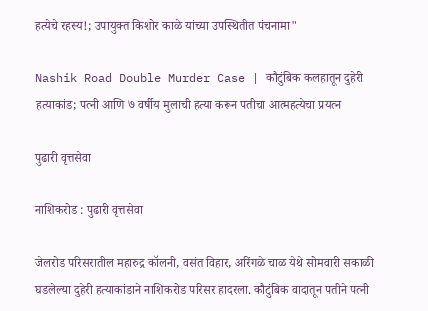हत्येचे रहस्य!; उपायुक्त किशोर काळे यांच्या उपस्थितीत पंचनामा"

Nashik Road Double Murder Case | कौटुंबिक कलहातून दुहेरी हत्याकांड; पत्नी आणि ७ वर्षीय मुलाची हत्या करून पतीचा आत्महत्येचा प्रयत्न

पुढारी वृत्तसेवा

नाशिकरोड : पुढारी वृत्तसेवा

जेलरोड परिसरातील महारुद्र कॉलनी, वसंत विहार, अरिंगळे चाळ येथे सोमवारी सकाळी घडलेल्या दुहेरी हत्याकांडाने नाशिकरोड परिसर हादरला. कौटुंबिक वादातून पतीने पत्नी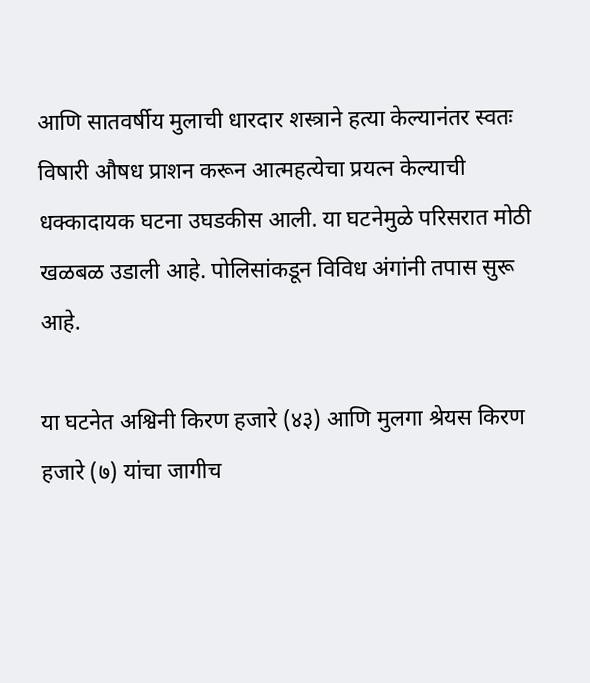आणि सातवर्षीय मुलाची धारदार शस्त्राने हत्या केल्यानंतर स्वतः विषारी औषध प्राशन करून आत्महत्येचा प्रयत्न केल्याची धक्कादायक घटना उघडकीस आली. या घटनेमुळे परिसरात मोठी खळबळ उडाली आहे. पोलिसांकडून विविध अंगांनी तपास सुरू आहे.

या घटनेत अश्विनी किरण हजारे (४३) आणि मुलगा श्रेयस किरण हजारे (७) यांचा जागीच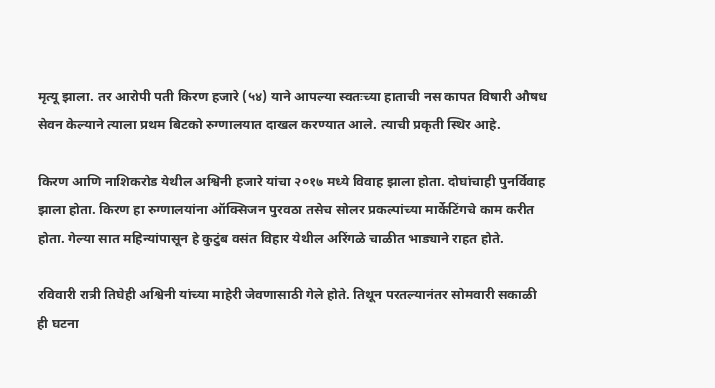मृत्यू झाला. तर आरोपी पती किरण हजारे (५४) याने आपल्या स्वतःच्या हाताची नस कापत विषारी औषध सेवन केल्याने त्याला प्रथम बिटको रुग्णालयात दाखल करण्यात आले. त्याची प्रकृती स्थिर आहे.

किरण आणि नाशिकरोड येथील अश्विनी हजारे यांचा २०१७ मध्ये विवाह झाला होता. दोघांचाही पुनर्विवाह झाला होता. किरण हा रुग्णालयांना ऑक्सिजन पुरवठा तसेच सोलर प्रकल्पांच्या मार्केटिंगचे काम करीत होता. गेल्या सात महिन्यांपासून हे कुटुंब वसंत विहार येथील अरिंगळे चाळीत भाड्याने राहत होते.

रविवारी रात्री तिघेही अश्विनी यांच्या माहेरी जेवणासाठी गेले होते. तिथून परतल्यानंतर सोमवारी सकाळी ही घटना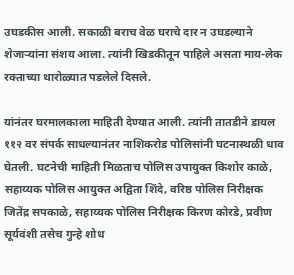उघडकीस आली. सकाळी बराच वेळ घराचे दार न उघडल्याने शेजाऱ्यांना संशय आला. त्यांनी खिडकीतून पाहिले असता माय-लेक रक्ताच्या थारोळ्यात पडलेले दिसले.

यांनंतर घरमालकाला माहिती देण्यात आली. त्यांनी तातडीने डायल ११२ वर संपर्क साधल्यानंतर नाशिकरोड पोलिसांनी घटनास्थळी धाव घेतली. घटनेची माहिती मिळताच पोलिस उपायुक्त किशोर काळे, सहाय्यक पोलिस आयुक्त अद्विता शिंदे, वरिष्ठ पोलिस निरीक्षक जितेंद्र सपकाळे, सहाय्यक पोलिस निरीक्षक किरण कोरडे, प्रवीण सूर्यवंशी तसेच गुन्हे शोध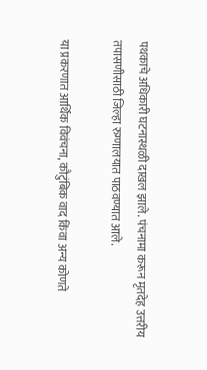पथकाचे अधिकारी घटनास्थळी दाखल झाले. पंचनामा करून मृतदेह उत्तरीय तपासणीसाठी जिल्हा रुग्णालयात पाठवण्यात आले.

या प्रकरणात आर्थिक विवंचना, कौटुंबिक वाद किंवा अन्य कोणते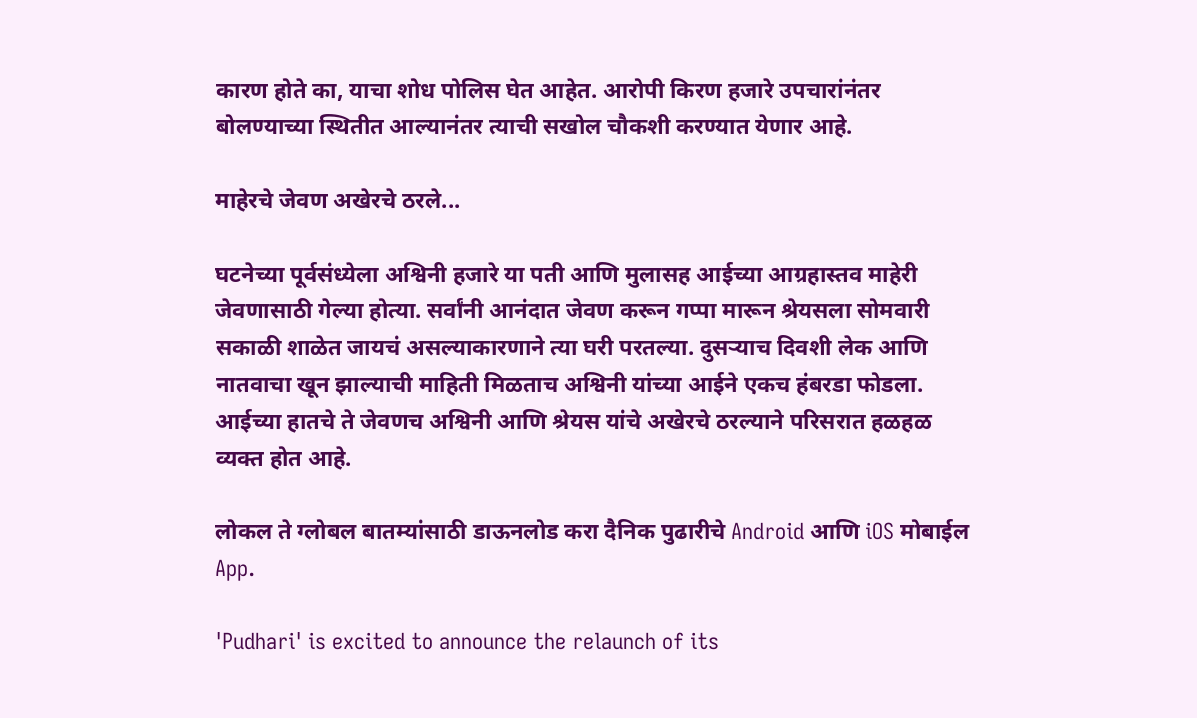कारण होते का, याचा शोध पोलिस घेत आहेत. आरोपी किरण हजारे उपचारांनंतर बोलण्याच्या स्थितीत आल्यानंतर त्याची सखोल चौकशी करण्यात येणार आहे.

माहेरचे जेवण अखेरचे ठरले...

घटनेच्या पूर्वसंध्येला अश्विनी हजारे या पती आणि मुलासह आईच्या आग्रहास्तव माहेरी जेवणासाठी गेल्या होत्या. सर्वांनी आनंदात जेवण करून गप्पा मारून श्रेयसला सोमवारी सकाळी शाळेत जायचं असल्याकारणाने त्या घरी परतल्या. दुसऱ्याच दिवशी लेक आणि नातवाचा खून झाल्याची माहिती मिळताच अश्विनी यांच्या आईने एकच हंबरडा फोडला. आईच्या हातचे ते जेवणच अश्विनी आणि श्रेयस यांचे अखेरचे ठरल्याने परिसरात हळहळ व्यक्त होत आहे.

लोकल ते ग्लोबल बातम्यांसाठी डाऊनलोड करा दैनिक पुढारीचे Android आणि iOS मोबाईल App.

'Pudhari' is excited to announce the relaunch of its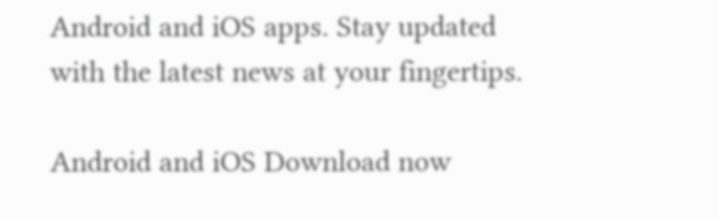Android and iOS apps. Stay updated with the latest news at your fingertips.

Android and iOS Download now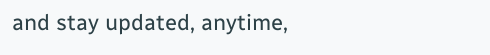and stay updated, anytime,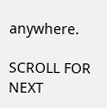anywhere.

SCROLL FOR NEXT